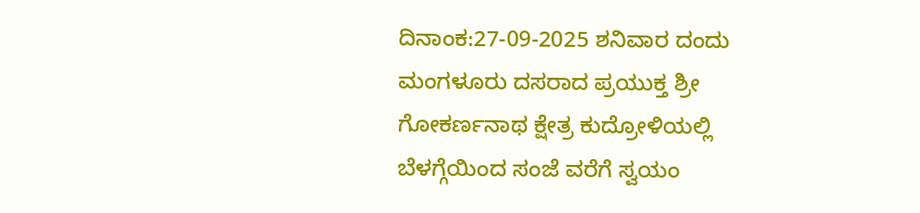ದಿನಾಂಕ:27-09-2025 ಶನಿವಾರ ದಂದು ಮಂಗಳೂರು ದಸರಾದ ಪ್ರಯುಕ್ತ ಶ್ರೀ ಗೋಕರ್ಣನಾಥ ಕ್ಷೇತ್ರ ಕುದ್ರೋಳಿಯಲ್ಲಿ ಬೆಳಗ್ಗೆಯಿಂದ ಸಂಜೆ ವರೆಗೆ ಸ್ವಯಂ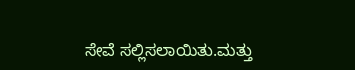ಸೇವೆ ಸಲ್ಲಿಸಲಾಯಿತು.ಮತ್ತು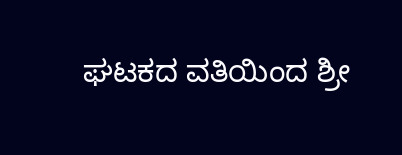ಘಟಕದ ವತಿಯಿಂದ ಶ್ರೀ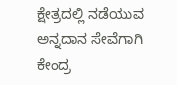ಕ್ಷೇತ್ರದಲ್ಲಿ ನಡೆಯುವ ಅನ್ನದಾನ ಸೇವೆಗಾಗಿ ಕೇಂದ್ರ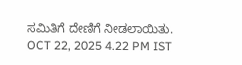ಸಮಿತಿಗೆ ದೇಣಿಗೆ ನೀಡಲಾಯಿತು.
OCT 22, 2025 4.22 PM IST